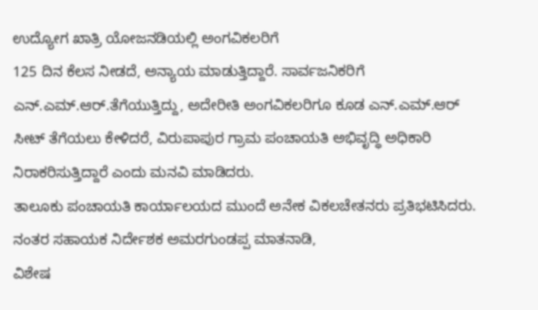ಉದ್ಯೋಗ ಖಾತ್ರಿ ಯೋಜನಡಿಯಲ್ಲಿ ಅಂಗವಿಕಲರಿಗೆ
125 ದಿನ ಕೆಲಸ ನೀಡದೆ, ಅನ್ಯಾಯ ಮಾಡುತ್ತಿದ್ದಾರೆ. ಸಾರ್ವಜನಿಕರಿಗೆ ಎನ್.ಎಮ್.ಆರ್.ತೆಗೆಯುತ್ತಿದ್ದು, ಅದೇರೀತಿ ಅಂಗವಿಕಲರಿಗೂ ಕೂಡ ಎನ್.ಎಮ್.ಆರ್ ಸೀಟ್ ತೆಗೆಯಲು ಕೇಳಿದರೆ, ವಿರುಪಾಪುರ ಗ್ರಾಮ ಪಂಚಾಯತಿ ಅಭಿವೃದ್ಧಿ ಅಧಿಕಾರಿ ನಿರಾಕರಿಸುತ್ತಿದ್ದಾರೆ ಎಂದು ಮನವಿ ಮಾಡಿದರು.
ತಾಲೂಕು ಪಂಚಾಯತಿ ಕಾರ್ಯಾಲಯದ ಮುಂದೆ ಅನೇಕ ವಿಕಲಚೇತನರು ಪ್ರತಿಭಟಿಸಿದರು. ನಂತರ ಸಹಾಯಕ ನಿರ್ದೇಶಕ ಅಮರಗುಂಡಪ್ಪ ಮಾತನಾಡಿ,
ವಿಶೇಷ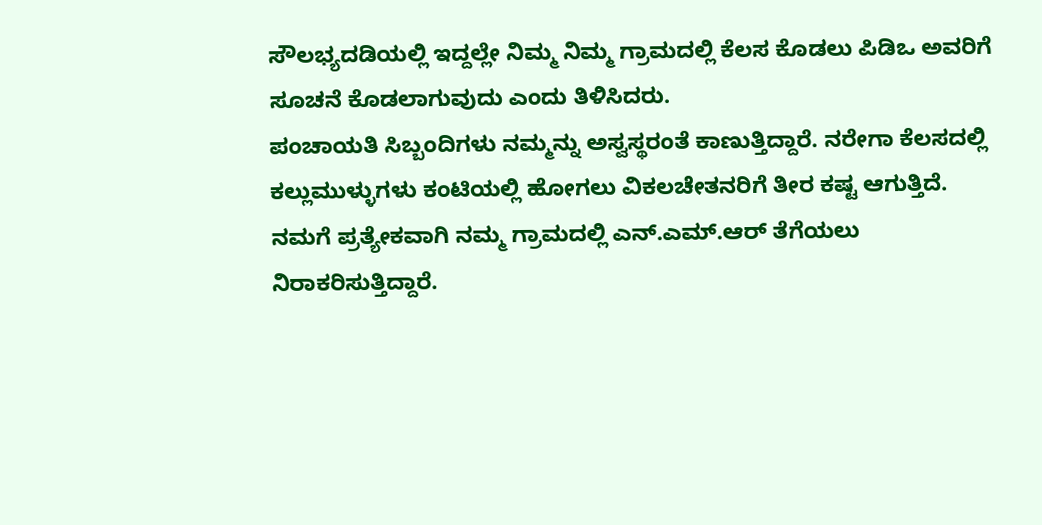ಸೌಲಭ್ಯದಡಿಯಲ್ಲಿ ಇದ್ದಲ್ಲೇ ನಿಮ್ಮ ನಿಮ್ಮ ಗ್ರಾಮದಲ್ಲಿ ಕೆಲಸ ಕೊಡಲು ಪಿಡಿಒ ಅವರಿಗೆ ಸೂಚನೆ ಕೊಡಲಾಗುವುದು ಎಂದು ತಿಳಿಸಿದರು.
ಪಂಚಾಯತಿ ಸಿಬ್ಬಂದಿಗಳು ನಮ್ಮನ್ನು ಅಸ್ವಸ್ಥರಂತೆ ಕಾಣುತ್ತಿದ್ದಾರೆ. ನರೇಗಾ ಕೆಲಸದಲ್ಲಿ ಕಲ್ಲುಮುಳ್ಳುಗಳು ಕಂಟಿಯಲ್ಲಿ ಹೋಗಲು ವಿಕಲಚೇತನರಿಗೆ ತೀರ ಕಷ್ಟ ಆಗುತ್ತಿದೆ. ನಮಗೆ ಪ್ರತ್ಯೇಕವಾಗಿ ನಮ್ಮ ಗ್ರಾಮದಲ್ಲಿ ಎನ್.ಎಮ್.ಆರ್ ತೆಗೆಯಲು ನಿರಾಕರಿಸುತ್ತಿದ್ದಾರೆ.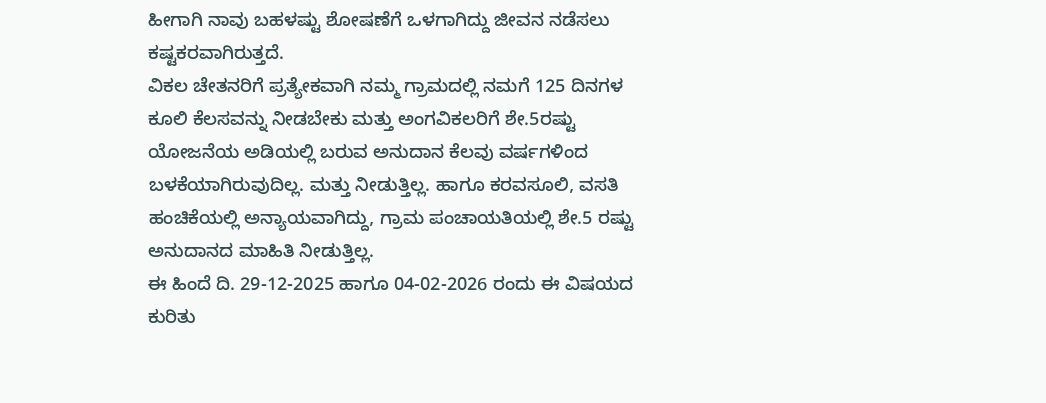ಹೀಗಾಗಿ ನಾವು ಬಹಳಷ್ಟು ಶೋಷಣೆಗೆ ಒಳಗಾಗಿದ್ದು ಜೀವನ ನಡೆಸಲು ಕಷ್ಟಕರವಾಗಿರುತ್ತದೆ.
ವಿಕಲ ಚೇತನರಿಗೆ ಪ್ರತ್ಯೇಕವಾಗಿ ನಮ್ಮ ಗ್ರಾಮದಲ್ಲಿ ನಮಗೆ 125 ದಿನಗಳ ಕೂಲಿ ಕೆಲಸವನ್ನು ನೀಡಬೇಕು ಮತ್ತು ಅಂಗವಿಕಲರಿಗೆ ಶೇ.5ರಷ್ಟು ಯೋಜನೆಯ ಅಡಿಯಲ್ಲಿ ಬರುವ ಅನುದಾನ ಕೆಲವು ವರ್ಷಗಳಿಂದ ಬಳಕೆಯಾಗಿರುವುದಿಲ್ಲ. ಮತ್ತು ನೀಡುತ್ತಿಲ್ಲ. ಹಾಗೂ ಕರವಸೂಲಿ, ವಸತಿ ಹಂಚಿಕೆಯಲ್ಲಿ ಅನ್ಯಾಯವಾಗಿದ್ದು, ಗ್ರಾಮ ಪಂಚಾಯತಿಯಲ್ಲಿ ಶೇ.5 ರಷ್ಟು ಅನುದಾನದ ಮಾಹಿತಿ ನೀಡುತ್ತಿಲ್ಲ.
ಈ ಹಿಂದೆ ದಿ. 29-12-2025 ಹಾಗೂ 04-02-2026 ರಂದು ಈ ವಿಷಯದ ಕುರಿತು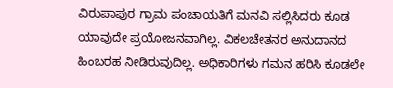ವಿರುಪಾಪುರ ಗ್ರಾಮ ಪಂಚಾಯತಿಗೆ ಮನವಿ ಸಲ್ಲಿಸಿದರು ಕೂಡ ಯಾವುದೇ ಪ್ರಯೋಜನವಾಗಿಲ್ಲ. ವಿಕಲಚೇತನರ ಅನುದಾನದ ಹಿಂಬರಹ ನೀಡಿರುವುದಿಲ್ಲ. ಅಧಿಕಾರಿಗಳು ಗಮನ ಹರಿಸಿ ಕೂಡಲೇ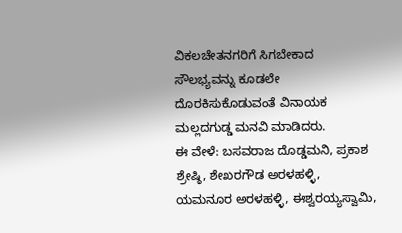ವಿಕಲಚೇತನಗರಿಗೆ ಸಿಗಬೇಕಾದ ಸೌಲಭ್ಯವನ್ನು ಕೂಡಲೇ ದೊರಕಿಸುಕೊಡುವಂತೆ ವಿನಾಯಕ ಮಲ್ಲದಗುಡ್ಡ ಮನವಿ ಮಾಡಿದರು.
ಈ ವೇಳೆ: ಬಸವರಾಜ ದೊಡ್ಡಮನಿ, ಪ್ರಕಾಶ ಶ್ರೇಷ್ಠಿ, ಶೇಖರಗೌಡ ಅರಳಹಳ್ಳಿ, ಯಮನೂರ ಅರಳಹಳ್ಳಿ, ಈಶ್ವರಯ್ಯಸ್ವಾಮಿ,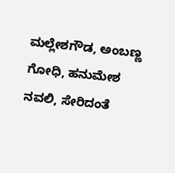ಮಲ್ಲೇಶಗೌಡ, ಅಂಬಣ್ಣ ಗೋಧಿ, ಹನುಮೇಶ ನವಲಿ, ಸೇರಿದಂತೆ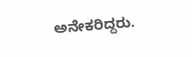ಅನೇಕರಿದ್ದರು.